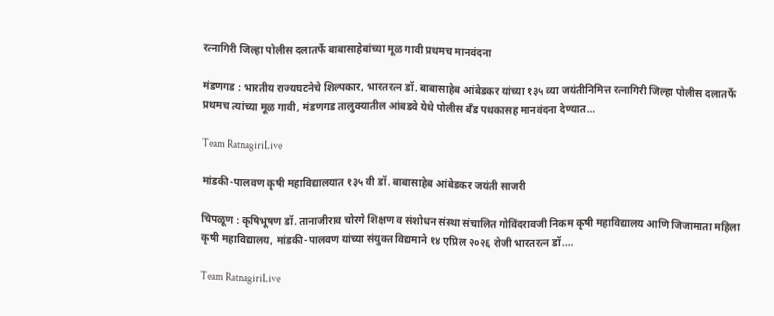रत्नागिरी जिल्हा पोलीस दलातर्फे बाबासाहेबांच्या मूळ गावी प्रथमच मानवंदना

मंडणगड : भारतीय राज्यघटनेचे शिल्पकार, भारतरत्न डॉ. बाबासाहेब आंबेडकर यांच्या १३५ व्या जयंतीनिमित्त रत्नागिरी जिल्हा पोलीस दलातर्फे प्रथमच त्यांच्या मूळ गावी, मंडणगड तालुक्यातील आंबडवे येथे पोलीस बँड पथकासह मानवंदना देण्यात…

Team RatnagiriLive

मांडकी-पालवण कृषी महाविद्यालयात १३५ वी डॉ. बाबासाहेब आंबेडकर जयंती साजरी

चिपळूण : कृषिभूषण डॉ. तानाजीराव चोरगे शिक्षण व संशोधन संस्था संचालित गोविंदरावजी निकम कृषी महाविद्यालय आणि जिजामाता महिला कृषी महाविद्यालय, मांडकी-पालवण यांच्या संयुक्त विद्यमाने १४ एप्रिल २०२६ रोजी भारतरत्न डॉ.…

Team RatnagiriLive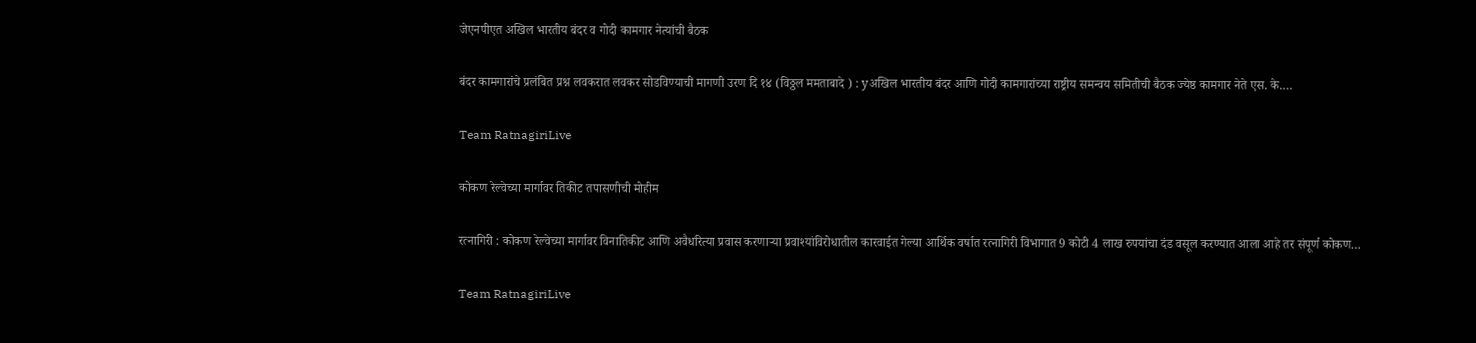जेएनपीएत अखिल भारतीय बंदर व गोदी कामगार नेत्यांची बैठक

बंदर कामगारांचे प्रलंबित प्रश्न लवकरात लवकर सोडविण्याची मागणी उरण दि १४ (विठ्ठल ममताबादे ) : yअखिल भारतीय बंदर आणि गोदी कामगारांच्या राष्ट्रीय समन्वय समितीची बैठक ज्येष्ठ कामगार नेते एस. के.…

Team RatnagiriLive

कोकण रेल्वेच्या मार्गावर तिकीट तपासणीची मोहीम

रत्नागिरी : कोकण रेल्वेच्या मार्गावर विनातिकीट आणि अवैधरित्या प्रवास करणाऱ्या प्रवाश्यांविरोधातील कारवाईत गेल्या आर्थिक वर्षात रत्नागिरी विभागात 9 कोटी 4 लाख रुपयांचा दंड वसूल करण्यात आला आहे तर संपूर्ण कोकण…

Team RatnagiriLive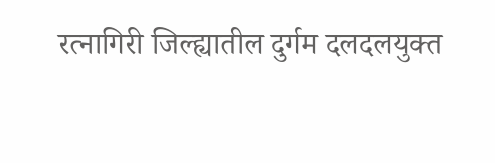रत्नागिरी जिल्ह्यातील दुर्गम दलदलयुक्त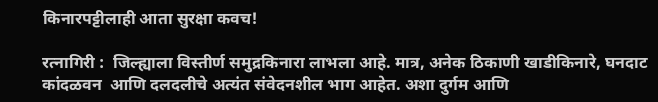किनारपट्टीलाही आता सुरक्षा कवच!

रत्नागिरी :  जिल्ह्याला विस्तीर्ण समुद्रकिनारा लाभला आहे. मात्र, अनेक ठिकाणी खाडीकिनारे, घनदाट कांदळवन  आणि दलदलीचे अत्यंत संवेदनशील भाग आहेत. अशा दुर्गम आणि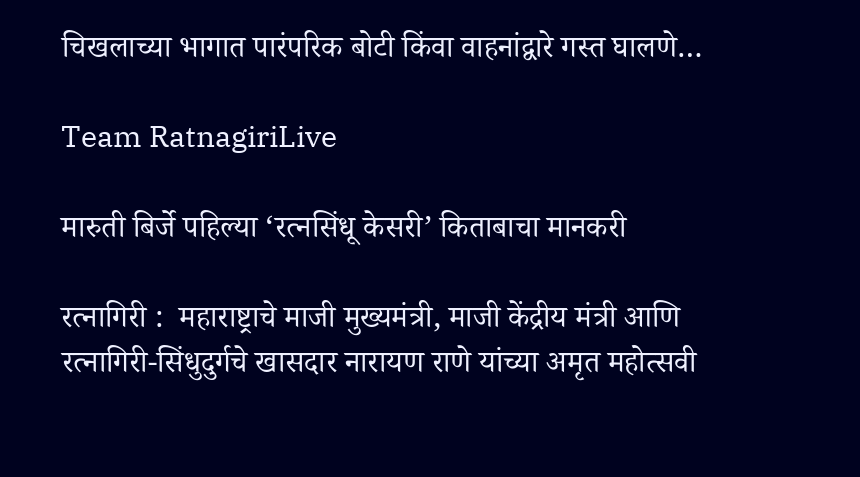चिखलाच्या भागात पारंपरिक बोटी किंवा वाहनांद्वारे गस्त घालणे…

Team RatnagiriLive

मारुती बिर्जे पहिल्या ‘रत्नसिंधू केसरी’ किताबाचा मानकरी

रत्नागिरी :  महाराष्ट्राचे माजी मुख्यमंत्री, माजी केंद्रीय मंत्री आणि रत्नागिरी-सिंधुदुर्गचे खासदार नारायण राणे यांच्या अमृत महोत्सवी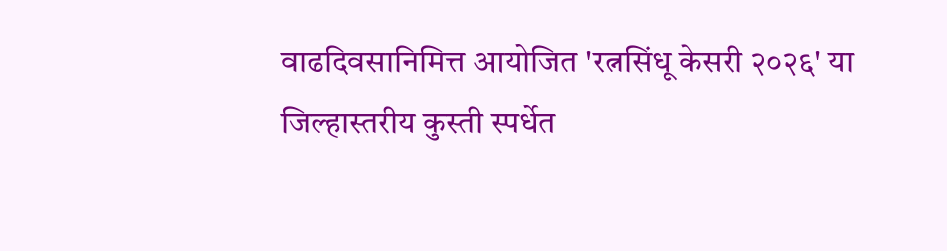वाढदिवसानिमित्त आयोजित 'रत्नसिंधू केसरी २०२६' या जिल्हास्तरीय कुस्ती स्पर्धेत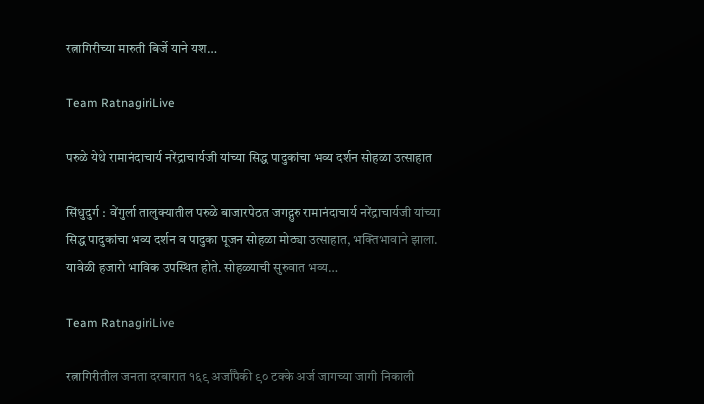रत्नागिरीच्या मारुती बिर्जे याने यश…

Team RatnagiriLive

परुळे येथे रामानंदाचार्य नरेंद्राचार्यजी यांच्या सिद्ध पादुकांचा भव्य दर्शन सोहळा उत्साहात

सिंधुदुर्ग :  वेंगुर्ला तालुक्यातील परुळे बाजारपेठत जगद्गुरु रामानंदाचार्य नरेंद्राचार्यजी यांच्या सिद्ध पादुकांचा भव्य दर्शन व पादुका पूजन सोहळा मोठ्या उत्साहात, भक्तिभावाने झाला. यावेळी हजारो भाविक उपस्थित होते. सोहळ्याची सुरुवात भव्य…

Team RatnagiriLive

रत्नागिरीतील जनता दरबारात १६९ अर्जांपैकी ९० टक्के अर्ज जागच्या जागी निकाली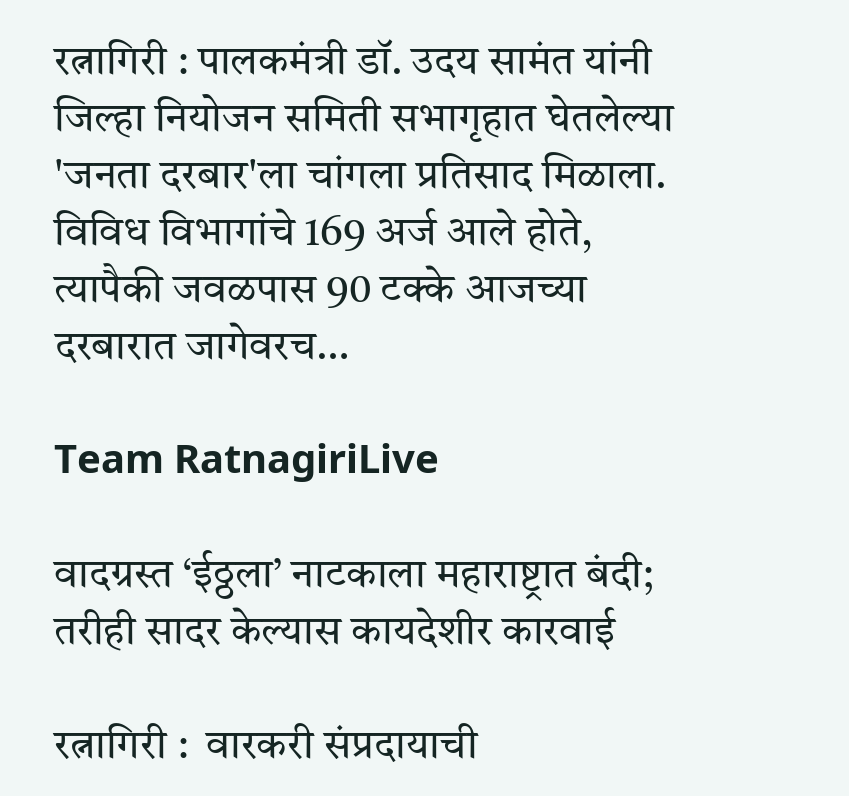रत्नागिरी : पालकमंत्री डॉ. उदय सामंत यांनी जिल्हा नियोजन समिती सभागृहात घेतलेल्या 'जनता दरबार'ला चांगला प्रतिसाद मिळाला. विविध विभागांचे 169 अर्ज आले होते, त्यापैकी जवळपास 90 टक्के आजच्या दरबारात जागेवरच…

Team RatnagiriLive

वादग्रस्त ‘ईठ्ठला’ नाटकाला महाराष्ट्रात बंदी; तरीही सादर केल्यास कायदेशीर कारवाई

रत्नागिरी :  वारकरी संप्रदायाची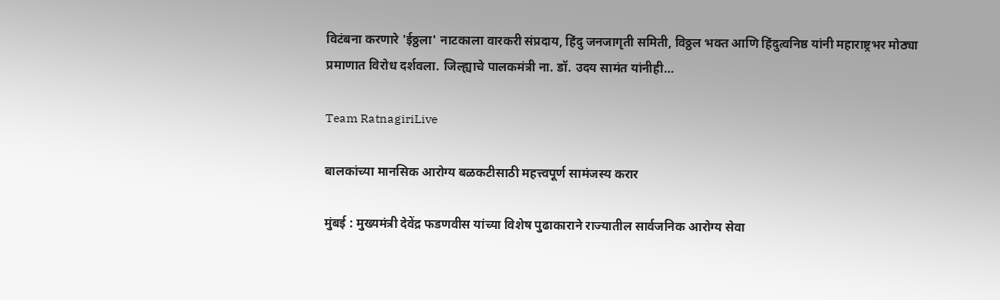विटंबना करणारे 'ईठ्ठला' नाटकाला वारकरी संप्रदाय, हिंदु जनजागृती समिती, विठ्ठल भक्त आणि हिंदुत्वनिष्ठ यांनी महाराष्ट्रभर मोठ्या प्रमाणात विरोध दर्शवला. जिल्ह्याचे पालकमंत्री ना. डॉ. उदय सामंत यांनीही…

Team RatnagiriLive

बालकांच्या मानसिक आरोग्य बळकटीसाठी महत्त्वपूर्ण सामंजस्य करार

मुंबई : मुख्यमंत्री देवेंद्र फडणवीस यांच्या विशेष पुढाकाराने राज्यातील सार्वजनिक आरोग्य सेवा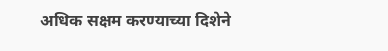अधिक सक्षम करण्याच्या दिशेने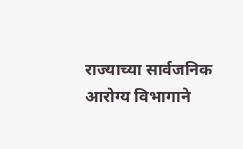राज्याच्या सार्वजनिक आरोग्य विभागाने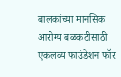बालकांच्या मानसिक आरोग्य बळकटीसाठी एकलव्य फाउंडेशन फॉर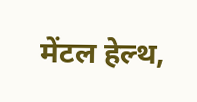मेंटल हेल्थ,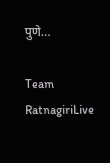पुणे…

Team RatnagiriLive